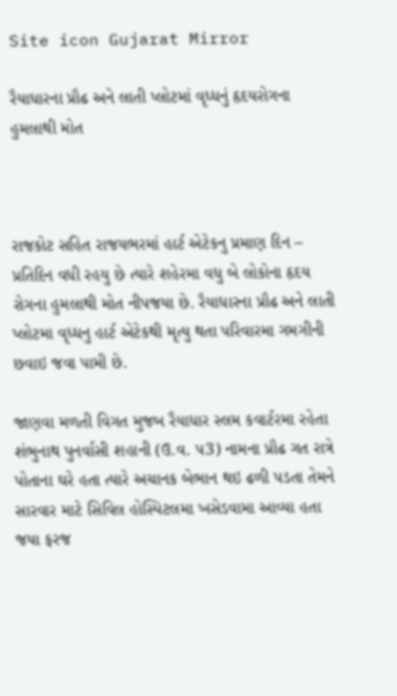Site icon Gujarat Mirror

રૈયાધારના પ્રૌઢ અને લાતી પ્લોટમાં વૃધ્ધનું હૃદયરોગના હુમલાથી મોત



રાજકોટ સહિત રાજયભરમાં હાર્ટ એટેકનુ પ્રમાણ દિન – પ્રતિદિન વધી રહયુ છે ત્યારે શહેરમા વધુ બે લોકોના હૃદય રોગના હુમલાથી મોત નીપજયા છે. રૈયાધારના પ્રૌઢ અને લાતી પ્લોટમા વૃધ્ધનુ હાર્ટ એટેકથી મૃત્યુ થતા પરિવારમા ગમગીની છવાઇ જવા પામી છે.

જાણવા મળતી વિગત મુજબ રૈયાધાર સ્લમ કવાર્ટરમા રહેતા શંભુનાથ પુનર્વાસી શહાની (ઉ.વ. પ3) નામના પ્રૌઢ ગત રાત્રે પોતાના ઘરે હતા ત્યારે અચાનક બેભાન થઇ ઢળી પડતા તેમને સારવાર માટે સિવિલ હોસ્પિટલમા ખસેડવામા આવ્યા હતા જયા ફરજ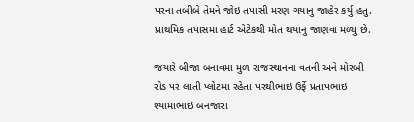પરના તબીબે તેમને જોઇ તપાસી મરણ ગયાનુ જાહેર કર્યુ હતુ. પ્રાથમિક તપાસમા હાર્ટ એટેકથી મોત થયાનુ જાણવા મળ્યુ છે.

જયારે બીજા બનાવમા મુળ રાજસ્થાનના વતની અને મોરબી રોડ પર લાતી પ્લોટમા રહેતા પરથીભાઇ ઉર્ફે પ્રતાપભાઇ શ્યામાભાઇ બનજારા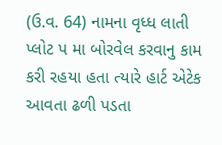(ઉ.વ. 64) નામના વૃધ્ધ લાતી પ્લોટ પ મા બોરવેલ કરવાનુ કામ કરી રહયા હતા ત્યારે હાર્ટ એટેક આવતા ઢળી પડતા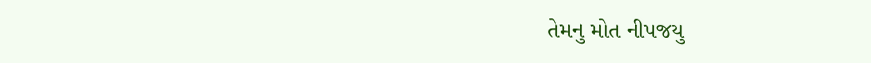તેમનુ મોત નીપજયુ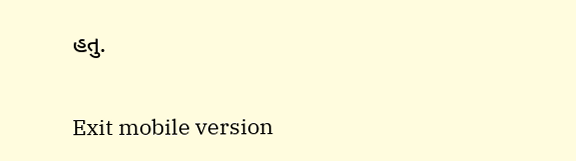હતુ.

Exit mobile version